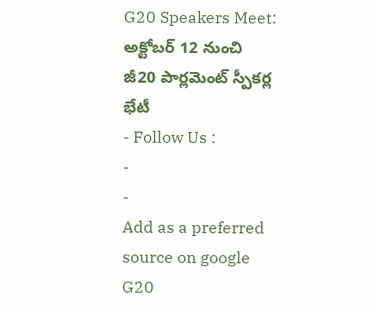G20 Speakers Meet: అక్టోబర్ 12 నుంచి జీ20 పార్లమెంట్ స్పీకర్ల భేటీ
- Follow Us :
-
-
Add as a preferred
source on google
G20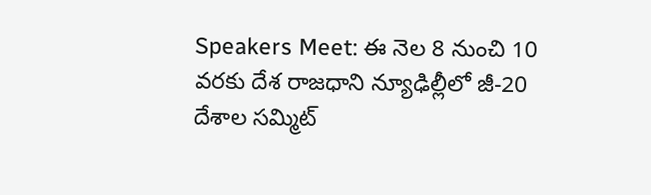Speakers Meet: ఈ నెల 8 నుంచి 10 వరకు దేశ రాజధాని న్యూఢిల్లీలో జీ-20 దేశాల సమ్మిట్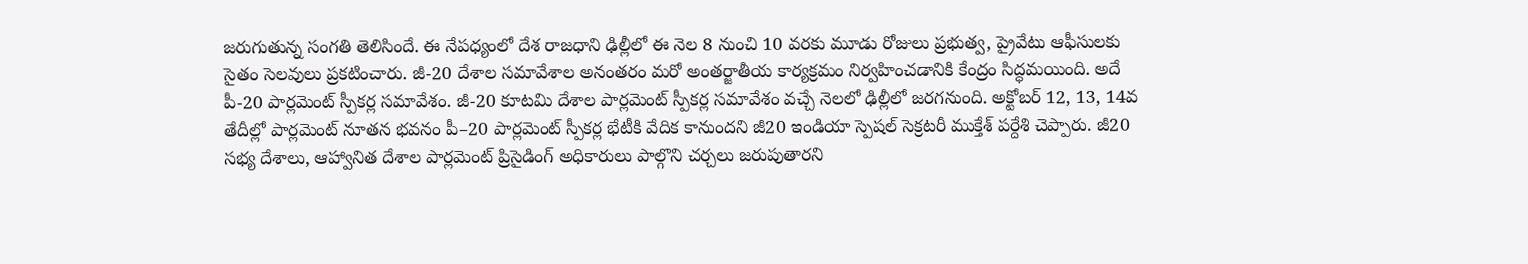జరుగుతున్న సంగతి తెలిసిందే. ఈ నేపధ్యంలో దేశ రాజధాని ఢిల్లీలో ఈ నెల 8 నుంచి 10 వరకు మూడు రోజులు ప్రభుత్వ, ప్రైవేటు ఆఫీసులకు సైతం సెలవులు ప్రకటించారు. జీ-20 దేశాల సమావేశాల అనంతరం మరో అంతర్జాతీయ కార్యక్రమం నిర్వహించడానికి కేంద్రం సిద్ధమయింది. అదే పీ-20 పార్లమెంట్ స్పీకర్ల సమావేశం. జీ-20 కూటమి దేశాల పార్లమెంట్ స్పీకర్ల సమావేశం వచ్చే నెలలో ఢిల్లీలో జరగనుంది. అక్టోబర్ 12, 13, 14వ తేదీల్లో పార్లమెంట్ నూతన భవనం పీ–20 పార్లమెంట్ స్పీకర్ల భేటీకి వేదిక కానుందని జీ20 ఇండియా స్పెషల్ సెక్రటరీ ముక్తేశ్ పర్దేశి చెప్పారు. జీ20 సభ్య దేశాలు, ఆహ్వానిత దేశాల పార్లమెంట్ ప్రిసైడింగ్ అధికారులు పాల్గొని చర్చలు జరుపుతారని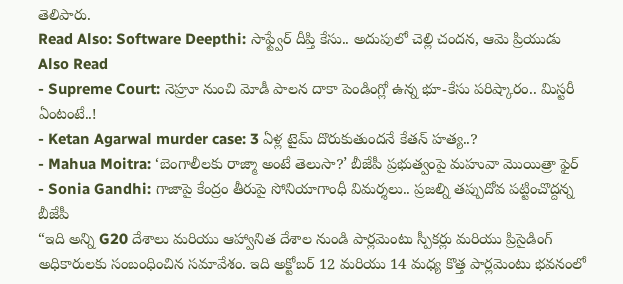తెలిపారు.
Read Also: Software Deepthi: సాఫ్ట్వేర్ దీప్తి కేసు.. అదుపులో చెల్లి చందన, ఆమె ప్రియుడు
Also Read
- Supreme Court: నెహ్రూ నుంచి మోడీ పాలన దాకా పెండింగ్లో ఉన్న భూ-కేసు పరిష్కారం.. మిస్టరీ ఏంటంటే..!
- Ketan Agarwal murder case: 3 ఏళ్ల టైమ్ దొరుకుతుందనే కేతన్ హత్య..?
- Mahua Moitra: ‘బెంగాలీలకు రాజ్మా అంటే తెలుసా?’ బీజేపీ ప్రభుత్వంపై మహువా మొయిత్రా ఫైర్
- Sonia Gandhi: గాజాపై కేంద్రం తీరుపై సోనియాగాంధీ విమర్శలు.. ప్రజల్ని తప్పుదోవ పట్టించొద్దన్న బీజేపీ
“ఇది అన్ని G20 దేశాలు మరియు ఆహ్వానిత దేశాల నుండి పార్లమెంటు స్పీకర్లు మరియు ప్రిసైడింగ్ అధికారులకు సంబంధించిన సమావేశం. ఇది అక్టోబర్ 12 మరియు 14 మధ్య కొత్త పార్లమెంటు భవనంలో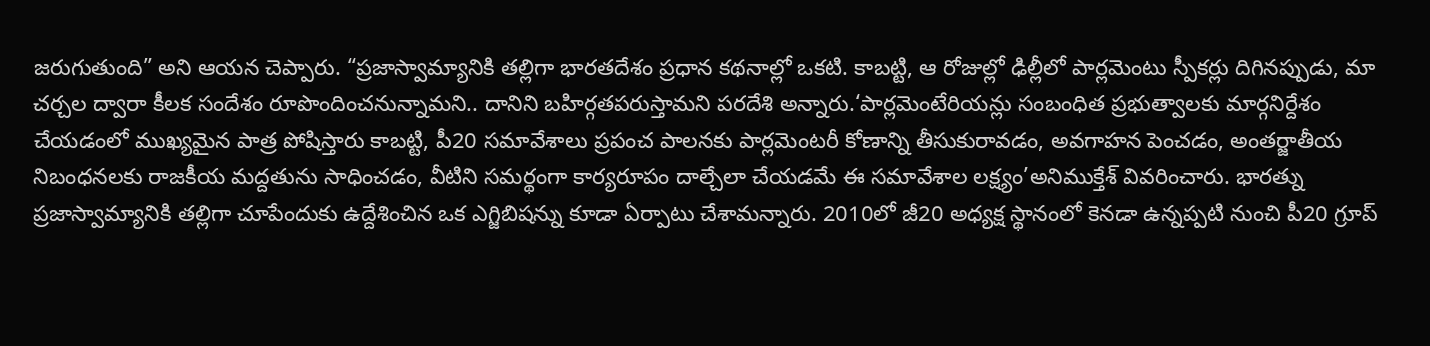జరుగుతుంది” అని ఆయన చెప్పారు. “ప్రజాస్వామ్యానికి తల్లిగా భారతదేశం ప్రధాన కథనాల్లో ఒకటి. కాబట్టి, ఆ రోజుల్లో ఢిల్లీలో పార్లమెంటు స్పీకర్లు దిగినప్పుడు, మా చర్చల ద్వారా కీలక సందేశం రూపొందించనున్నామని.. దానిని బహిర్గతపరుస్తామని పరదేశి అన్నారు.‘పార్లమెంటేరియన్లు సంబంధిత ప్రభుత్వాలకు మార్గనిర్దేశం చేయడంలో ముఖ్యమైన పాత్ర పోషిస్తారు కాబట్టి, పీ20 సమావేశాలు ప్రపంచ పాలనకు పార్లమెంటరీ కోణాన్ని తీసుకురావడం, అవగాహన పెంచడం, అంతర్జాతీయ నిబంధనలకు రాజకీయ మద్దతును సాధించడం, వీటిని సమర్థంగా కార్యరూపం దాల్చేలా చేయడమే ఈ సమావేశాల లక్ష్యం’అనిముక్తేశ్ వివరించారు. భారత్ను ప్రజాస్వామ్యానికి తల్లిగా చూపేందుకు ఉద్దేశించిన ఒక ఎగ్జిబిషన్ను కూడా ఏర్పాటు చేశామన్నారు. 2010లో జీ20 అధ్యక్ష స్థానంలో కెనడా ఉన్నప్పటి నుంచి పీ20 గ్రూప్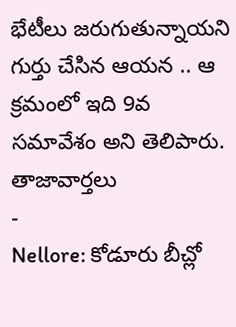భేటీలు జరుగుతున్నాయని గుర్తు చేసిన ఆయన .. ఆ క్రమంలో ఇది 9వ సమావేశం అని తెలిపారు.
తాజావార్తలు
-
Nellore: కోడూరు బీచ్లో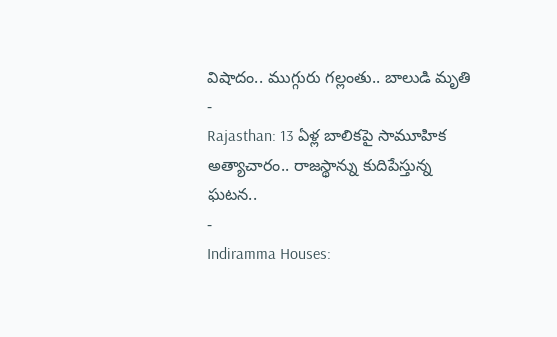విషాదం.. ముగ్గురు గల్లంతు.. బాలుడి మృతి
-
Rajasthan: 13 ఏళ్ల బాలికపై సామూహిక అత్యాచారం.. రాజస్థాన్ను కుదిపేస్తున్న ఘటన..
-
Indiramma Houses: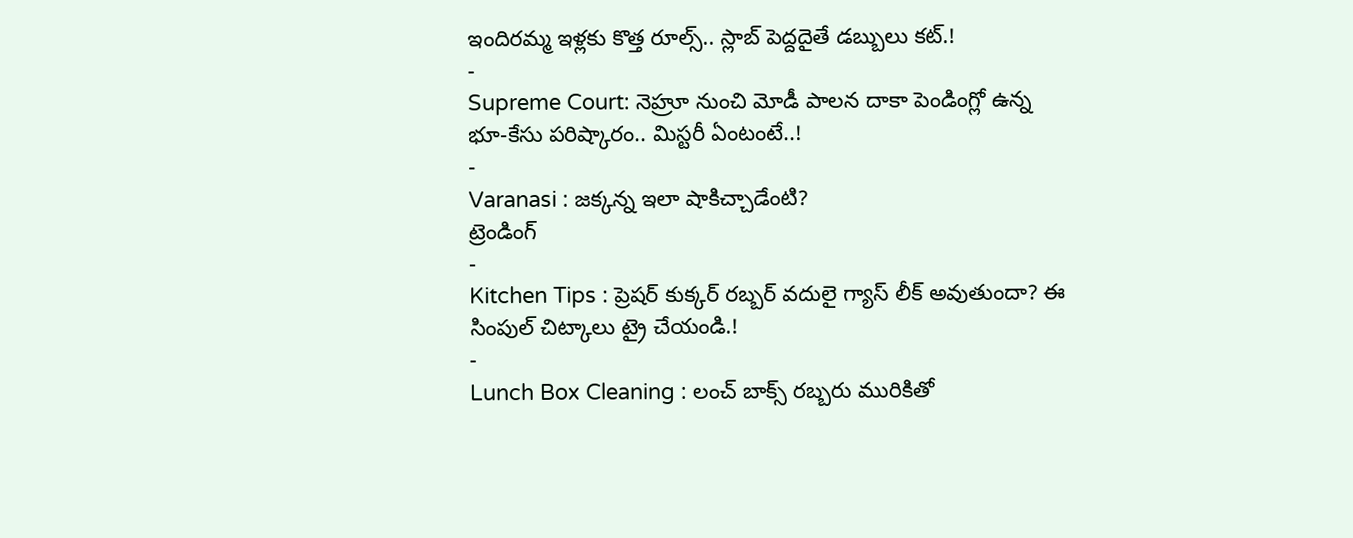ఇందిరమ్మ ఇళ్లకు కొత్త రూల్స్.. స్లాబ్ పెద్దదైతే డబ్బులు కట్.!
-
Supreme Court: నెహ్రూ నుంచి మోడీ పాలన దాకా పెండింగ్లో ఉన్న భూ-కేసు పరిష్కారం.. మిస్టరీ ఏంటంటే..!
-
Varanasi : జక్కన్న ఇలా షాకిచ్చాడేంటి?
ట్రెండింగ్
-
Kitchen Tips : ప్రెషర్ కుక్కర్ రబ్బర్ వదులై గ్యాస్ లీక్ అవుతుందా? ఈ సింపుల్ చిట్కాలు ట్రై చేయండి.!
-
Lunch Box Cleaning : లంచ్ బాక్స్ రబ్బరు మురికితో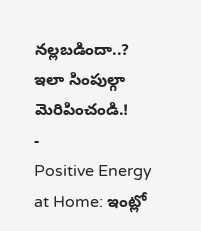నల్లబడిందా..? ఇలా సింపుల్గా మెరిపించండి.!
-
Positive Energy at Home: ఇంట్లో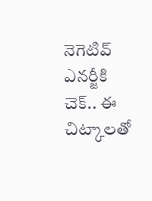నెగెటివ్ ఎనర్జీకి చెక్.. ఈ చిట్కాలతో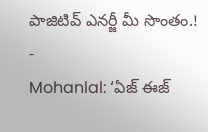పాజిటివ్ ఎనర్జీ మీ సొంతం.!
-
Mohanlal: ‘ఏజ్ ఈజ్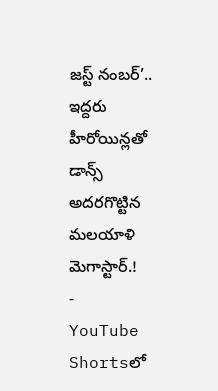జస్ట్ నంబర్’.. ఇద్దరు హీరోయిన్లతో డాన్స్ అదరగొట్టిన మలయాళి మెగాస్టార్.!
-
YouTube Shortsలో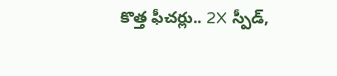కొత్త ఫీచర్లు.. 2X స్పీడ్,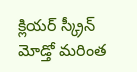క్లియర్ స్క్రీన్ మోడ్తో మరింత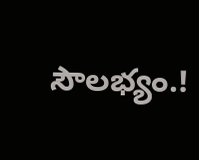సౌలభ్యం.!